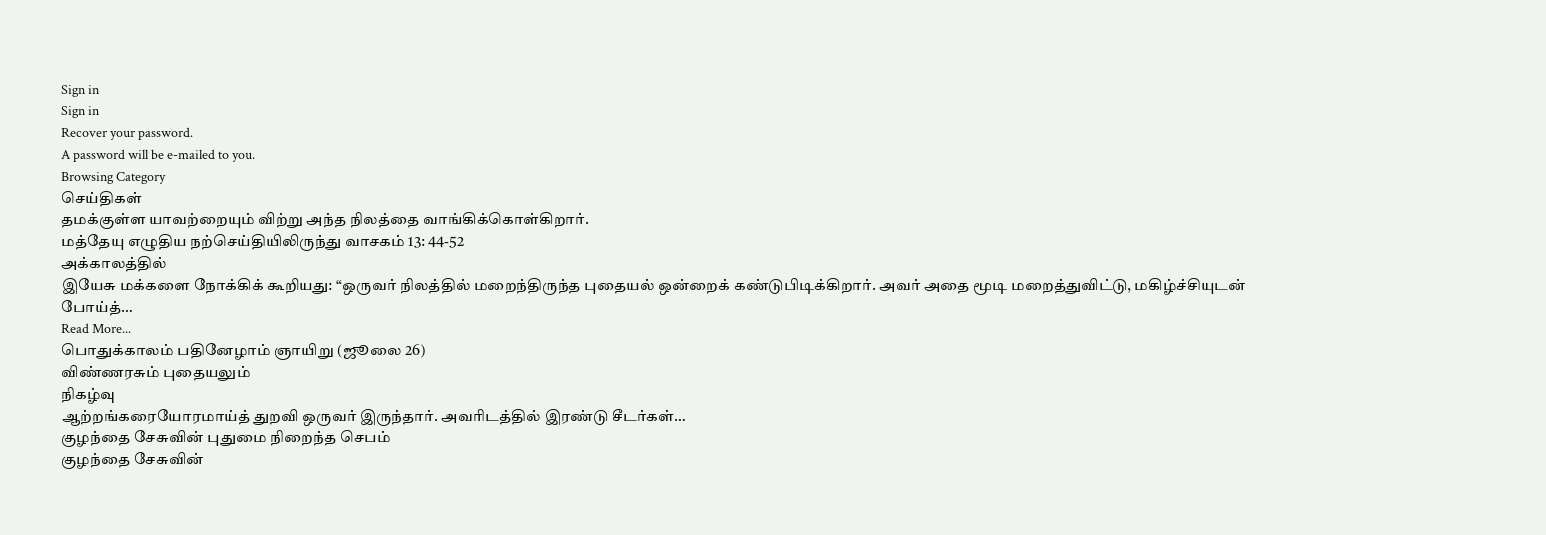Sign in
Sign in
Recover your password.
A password will be e-mailed to you.
Browsing Category
செய்திகள்
தமக்குள்ள யாவற்றையும் விற்று அந்த நிலத்தை வாங்கிக்கொள்கிறார்.
மத்தேயு எழுதிய நற்செய்தியிலிருந்து வாசகம் 13: 44-52
அக்காலத்தில்
இயேசு மக்களை நோக்கிக் கூறியது: “ஒருவர் நிலத்தில் மறைந்திருந்த புதையல் ஒன்றைக் கண்டுபிடிக்கிறார். அவர் அதை மூடி மறைத்துவிட்டு, மகிழ்ச்சியுடன் போய்த்…
Read More...
பொதுக்காலம் பதினேழாம் ஞாயிறு (ஜூலை 26)
விண்ணரசும் புதையலும்
நிகழ்வு
ஆற்றங்கரையோரமாய்த் துறவி ஒருவர் இருந்தார். அவரிடத்தில் இரண்டு சீடர்கள்…
குழந்தை சேசுவின் புதுமை நிறைந்த செபம்
குழந்தை சேசுவின்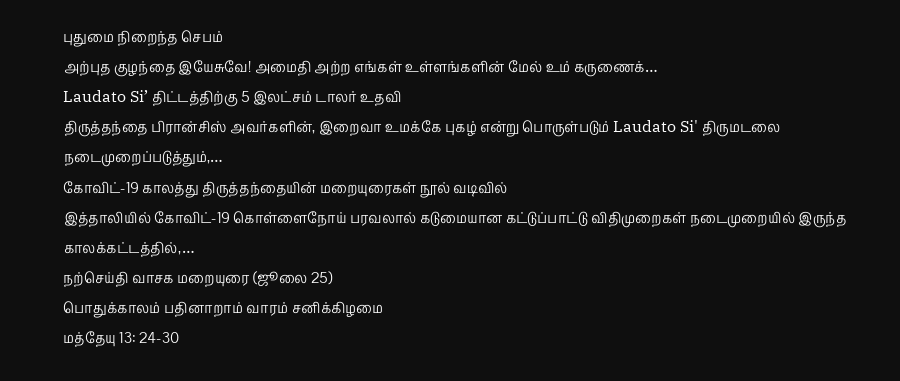புதுமை நிறைந்த செபம்
அற்புத குழந்தை இயேசுவே! அமைதி அற்ற எங்கள் உள்ளங்களின் மேல் உம் கருணைக்…
Laudato Si’ திட்டத்திற்கு 5 இலட்சம் டாலர் உதவி
திருத்தந்தை பிரான்சிஸ் அவர்களின், இறைவா உமக்கே புகழ் என்று பொருள்படும் Laudato Si' திருமடலை நடைமுறைப்படுத்தும்,…
கோவிட்-19 காலத்து திருத்தந்தையின் மறையுரைகள் நூல் வடிவில்
இத்தாலியில் கோவிட்-19 கொள்ளைநோய் பரவலால் கடுமையான கட்டுப்பாட்டு விதிமுறைகள் நடைமுறையில் இருந்த காலக்கட்டத்தில்,…
நற்செய்தி வாசக மறையுரை (ஜூலை 25)
பொதுக்காலம் பதினாறாம் வாரம் சனிக்கிழமை
மத்தேயு 13: 24-30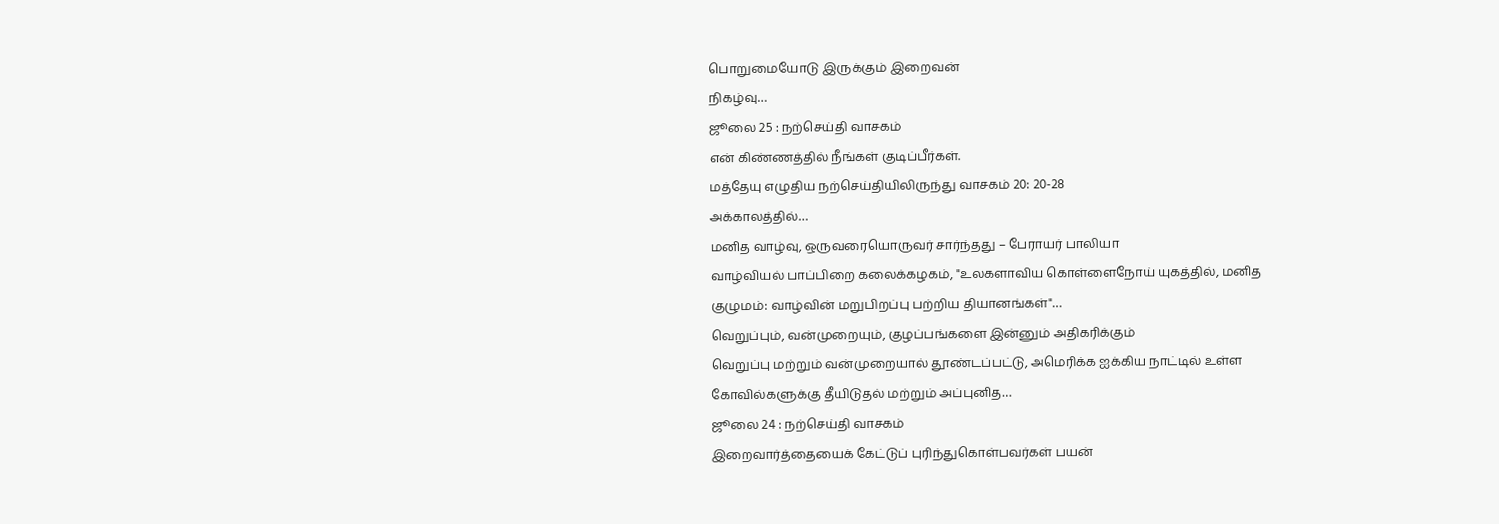பொறுமையோடு இருக்கும் இறைவன்
நிகழ்வு…
ஜூலை 25 : நற்செய்தி வாசகம்
என் கிண்ணத்தில் நீங்கள் குடிப்பீர்கள்.
மத்தேயு எழுதிய நற்செய்தியிலிருந்து வாசகம் 20: 20-28
அக்காலத்தில்…
மனித வாழ்வு, ஒருவரையொருவர் சார்ந்தது – பேராயர் பாலியா
வாழ்வியல் பாப்பிறை கலைக்கழகம், "உலகளாவிய கொள்ளைநோய் யுகத்தில், மனித குழுமம்: வாழ்வின் மறுபிறப்பு பற்றிய தியானங்கள்"…
வெறுப்பும், வன்முறையும், குழப்பங்களை இன்னும் அதிகரிக்கும்
வெறுப்பு மற்றும் வன்முறையால் தூண்டப்பட்டு, அமெரிக்க ஐக்கிய நாட்டில் உள்ள கோவில்களுக்கு தீயிடுதல் மற்றும் அப்புனித…
ஜூலை 24 : நற்செய்தி வாசகம்
இறைவார்த்தையைக் கேட்டுப் புரிந்துகொள்பவர்கள் பயன்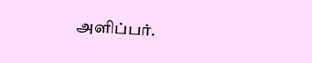அளிப்பர்.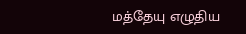மத்தேயு எழுதிய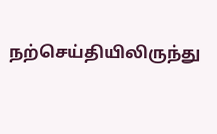நற்செய்தியிலிருந்து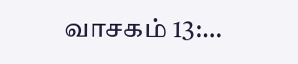வாசகம் 13:…